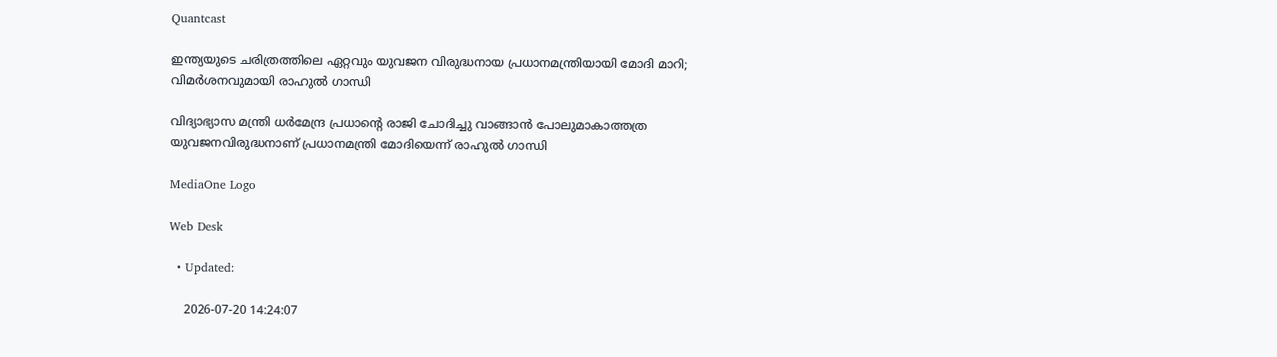Quantcast

ഇന്ത്യയുടെ ചരിത്രത്തിലെ ഏറ്റവും യുവജന വിരുദ്ധനായ പ്രധാനമന്ത്രിയായി മോദി മാറി; വിമര്‍ശനവുമായി രാഹുൽ ഗാന്ധി

വിദ്യാഭ്യാസ മന്ത്രി ധർമേന്ദ്ര പ്രധാന്റെ രാജി ചോദിച്ചു വാങ്ങാൻ പോലുമാകാത്തത്ര യുവജനവിരുദ്ധനാണ് പ്രധാനമന്ത്രി മോദിയെന്ന് രാഹുല്‍ ഗാന്ധി

MediaOne Logo

Web Desk

  • Updated:

    2026-07-20 14:24:07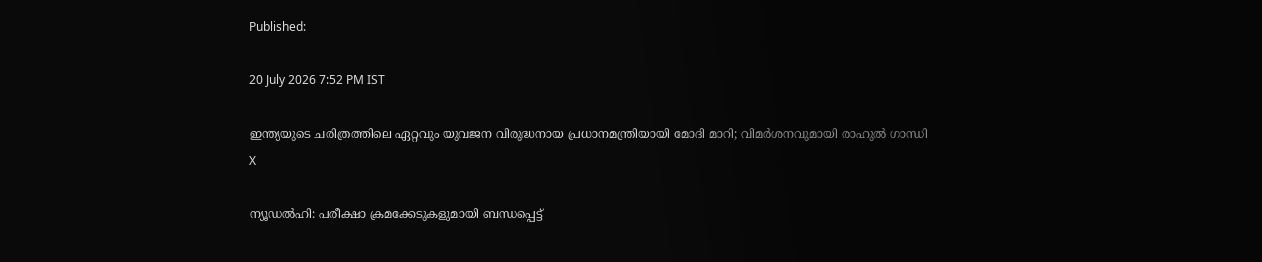Published:

20 July 2026 7:52 PM IST

ഇന്ത്യയുടെ ചരിത്രത്തിലെ ഏറ്റവും യുവജന വിരുദ്ധനായ പ്രധാനമന്ത്രിയായി മോദി മാറി; വിമര്‍ശനവുമായി രാഹുൽ ഗാന്ധി
X

ന്യൂഡൽഹി: പരീക്ഷാ ക്രമക്കേടുകളുമായി ബന്ധപ്പെട്ട്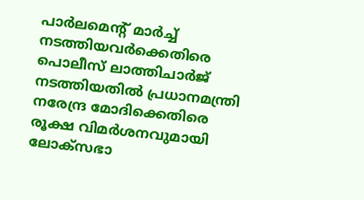പാർലമെന്റ് മാർച്ച് നടത്തിയവർക്കെതിരെ പൊലീസ് ലാത്തിചാർജ് നടത്തിയതിൽ പ്രധാനമന്ത്രി നരേന്ദ്ര മോദിക്കെതിരെ രൂക്ഷ വിമർശനവുമായി ലോക്‌സഭാ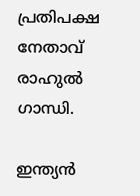പ്രതിപക്ഷ നേതാവ് രാഹുൽ ഗാന്ധി.

ഇന്ത്യൻ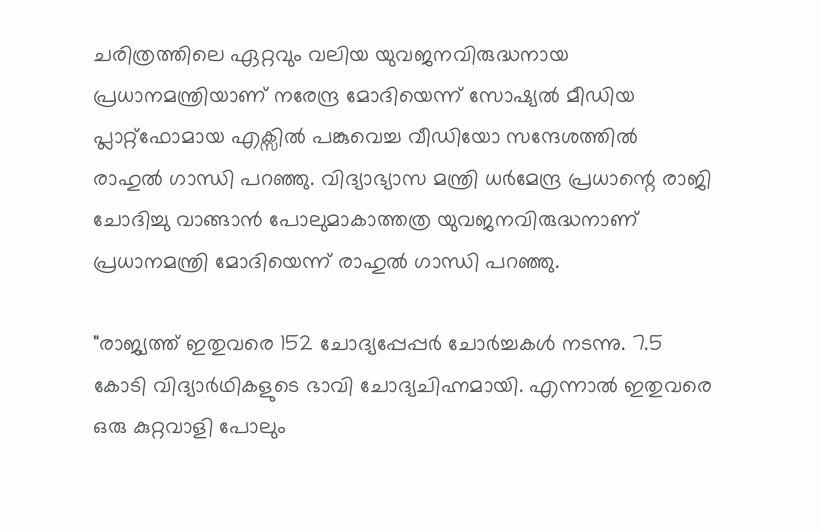ചരിത്രത്തിലെ ഏറ്റവും വലിയ യുവജനവിരുദ്ധനായ പ്രധാനമന്ത്രിയാണ് നരേന്ദ്ര മോദിയെന്ന് സോഷ്യൽ മീഡിയ പ്ലാറ്റ്‌ഫോമായ എക്സില്‍ പങ്കുവെച്ച വീഡിയോ സന്ദേശത്തിൽ രാഹുൽ ഗാന്ധി പറഞ്ഞു. വിദ്യാഭ്യാസ മന്ത്രി ധർമേന്ദ്ര പ്രധാന്റെ രാജി ചോദിച്ചു വാങ്ങാൻ പോലുമാകാത്തത്ര യുവജനവിരുദ്ധനാണ് പ്രധാനമന്ത്രി മോദിയെന്ന് രാഹുല്‍ ഗാന്ധി പറഞ്ഞു.

"രാജ്യത്ത് ഇതുവരെ 152 ചോദ്യപ്പേപ്പർ ചോർച്ചകൾ നടന്നു. 7.5 കോടി വിദ്യാർഥികളുടെ ഭാവി ചോദ്യചിഹ്നമായി. എന്നാൽ ഇതുവരെ ഒരു കുറ്റവാളി പോലും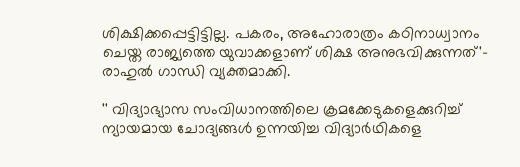ശിക്ഷിക്കപ്പെട്ടിട്ടില്ല. പകരം, അഹോരാത്രം കഠിനാധ്വാനം ചെയ്ത രാജ്യത്തെ യുവാക്കളാണ് ശിക്ഷ അനുഭവിക്കുന്നത്'- രാഹുല്‍ ഗാന്ധി വ്യക്തമാക്കി.

'' വിദ്യാഭ്യാസ സംവിധാനത്തിലെ ക്രമക്കേടുകളെക്കുറിച്ച് ന്യായമായ ചോദ്യങ്ങൾ ഉന്നയിച്ച വിദ്യാർഥികളെ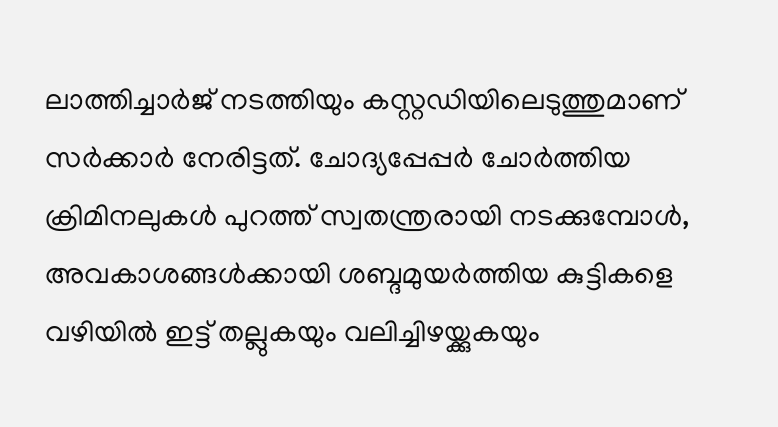ലാത്തിച്ചാർജ് നടത്തിയും കസ്റ്റഡിയിലെടുത്തുമാണ് സർക്കാർ നേരിട്ടത്. ചോദ്യപ്പേപ്പർ ചോർത്തിയ ക്രിമിനലുകൾ പുറത്ത് സ്വതന്ത്രരായി നടക്കുമ്പോൾ, അവകാശങ്ങൾക്കായി ശബ്ദമുയർത്തിയ കുട്ടികളെ വഴിയിൽ ഇട്ട് തല്ലുകയും വലിച്ചിഴയ്ക്കുകയും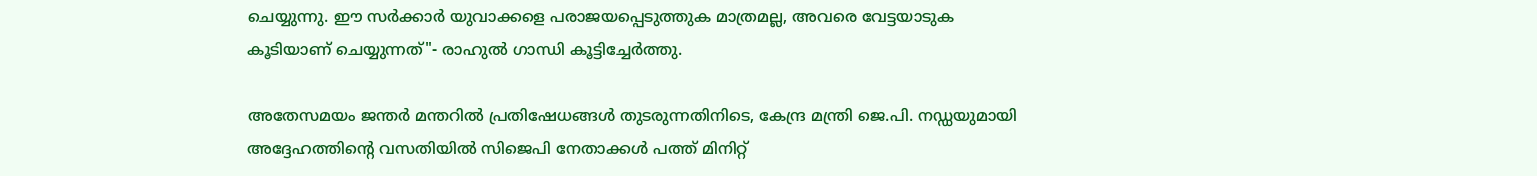ചെയ്യുന്നു. ഈ സർക്കാർ യുവാക്കളെ പരാജയപ്പെടുത്തുക മാത്രമല്ല, അവരെ വേട്ടയാടുക കൂടിയാണ് ചെയ്യുന്നത്"- രാഹുല്‍ ഗാന്ധി കൂട്ടിച്ചേര്‍ത്തു.

അതേസമയം ജന്തർ മന്തറിൽ പ്രതിഷേധങ്ങൾ തുടരുന്നതിനിടെ, കേന്ദ്ര മന്ത്രി ജെ.പി. നഡ്ഡയുമായി അദ്ദേഹത്തിന്റെ വസതിയിൽ സിജെപി നേതാക്കൾ പത്ത് മിനിറ്റ്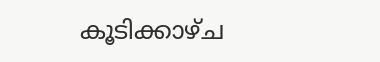കൂടിക്കാഴ്ച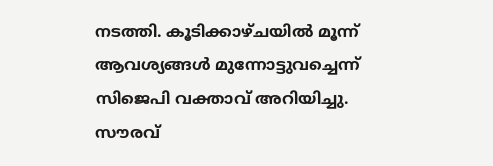നടത്തി. കൂടിക്കാഴ്ചയിൽ മൂന്ന് ആവശ്യങ്ങൾ മുന്നോട്ടുവച്ചെന്ന് സിജെപി വക്താവ് അറിയിച്ചു. സൗരവ്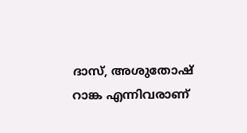ദാസ്, അശുതോഷ് റാങ്ക എന്നിവരാണ്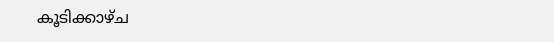കൂടിക്കാഴ്ച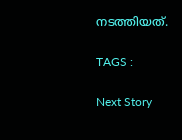നടത്തിയത്.

TAGS :

Next Story